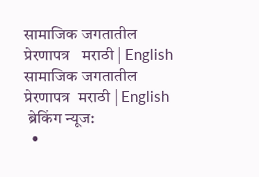सामाजिक जगतातील प्रेरणापत्र   मराठी | English
सामाजिक जगतातील प्रेरणापत्र  मराठी | English
 ब्रेकिंग न्यूज:
  •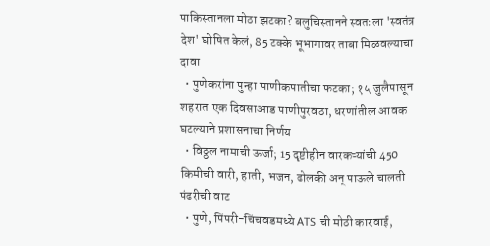पाकिस्तानला मोठा झटका? बलुचिस्तानने स्वतःला 'स्वतंत्र देश' घोषित केलं, 85 टक्के भूभागावर ताबा मिळवल्याचा दावा
  • पुणेकरांना पुन्हा पाणीकपातीचा फटका; १५ जुलैपासून शहरात एक दिवसाआड पाणीपुरवठा, धरणांतील आवक घटल्याने प्रशासनाचा निर्णय
  • विठ्ठल नामाची ऊर्जा; 15 दृष्टीहीन वारकऱ्यांची 450 किमीची वारी, हाती, भजन, ढोलकी अन् पाऊले चालती पंढरीची वाट
  • पुणे, पिंपरी-चिंचवडमध्ये ATS ची मोठी कारवाई,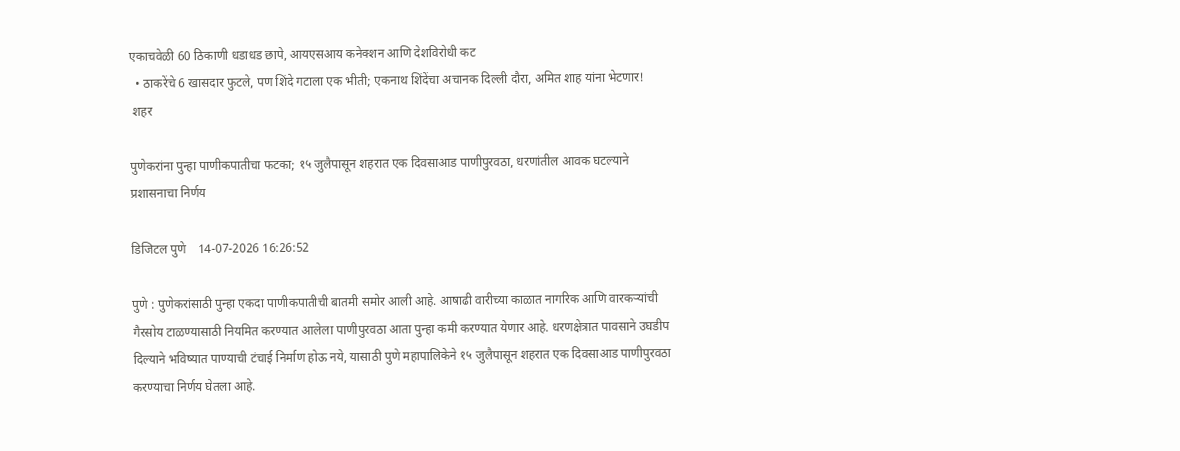एकाचवेळी 60 ठिकाणी धडाधड छापे, आयएसआय कनेक्शन आणि देशविरोधी कट
  • ठाकरेंचे 6 खासदार फुटले, पण शिंदे गटाला एक भीती; एकनाथ शिंदेंचा अचानक दिल्ली दौरा, अमित शाह यांना भेटणार!
 शहर

पुणेकरांना पुन्हा पाणीकपातीचा फटका; १५ जुलैपासून शहरात एक दिवसाआड पाणीपुरवठा, धरणांतील आवक घटल्याने प्रशासनाचा निर्णय

डिजिटल पुणे    14-07-2026 16:26:52

पुणे : पुणेकरांसाठी पुन्हा एकदा पाणीकपातीची बातमी समोर आली आहे. आषाढी वारीच्या काळात नागरिक आणि वारकऱ्यांची गैरसोय टाळण्यासाठी नियमित करण्यात आलेला पाणीपुरवठा आता पुन्हा कमी करण्यात येणार आहे. धरणक्षेत्रात पावसाने उघडीप दिल्याने भविष्यात पाण्याची टंचाई निर्माण होऊ नये, यासाठी पुणे महापालिकेने १५ जुलैपासून शहरात एक दिवसाआड पाणीपुरवठा करण्याचा निर्णय घेतला आहे.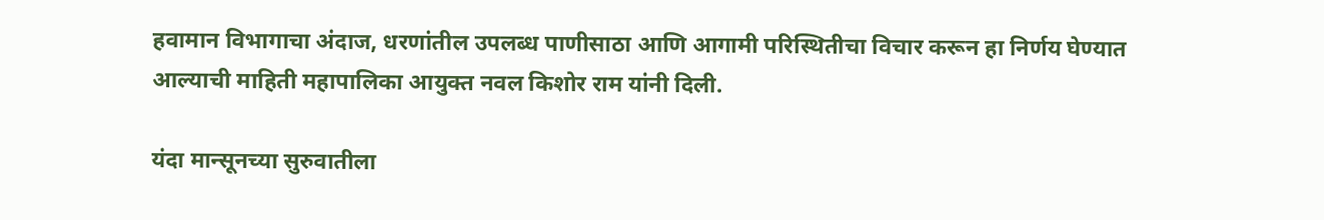हवामान विभागाचा अंदाज, धरणांतील उपलब्ध पाणीसाठा आणि आगामी परिस्थितीचा विचार करून हा निर्णय घेण्यात आल्याची माहिती महापालिका आयुक्त नवल किशोर राम यांनी दिली.

यंदा मान्सूनच्या सुरुवातीला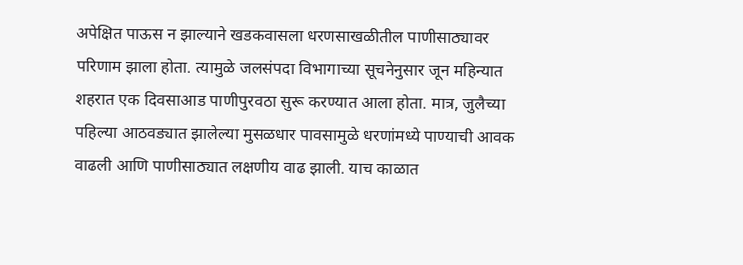अपेक्षित पाऊस न झाल्याने खडकवासला धरणसाखळीतील पाणीसाठ्यावर परिणाम झाला होता. त्यामुळे जलसंपदा विभागाच्या सूचनेनुसार जून महिन्यात शहरात एक दिवसाआड पाणीपुरवठा सुरू करण्यात आला होता. मात्र, जुलैच्या पहिल्या आठवड्यात झालेल्या मुसळधार पावसामुळे धरणांमध्ये पाण्याची आवक वाढली आणि पाणीसाठ्यात लक्षणीय वाढ झाली. याच काळात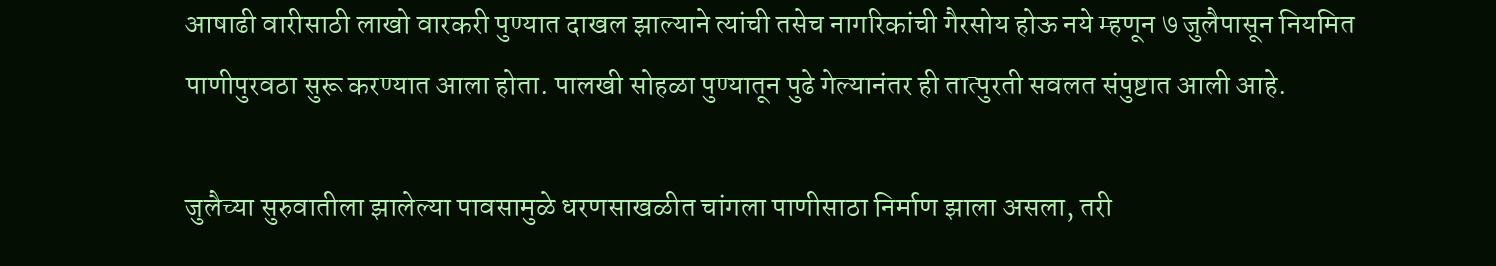आषाढी वारीसाठी लाखो वारकरी पुण्यात दाखल झाल्याने त्यांची तसेच नागरिकांची गैरसोय होऊ नये म्हणून ७ जुलैपासून नियमित पाणीपुरवठा सुरू करण्यात आला होता. पालखी सोहळा पुण्यातून पुढे गेल्यानंतर ही तात्पुरती सवलत संपुष्टात आली आहे.

जुलैच्या सुरुवातीला झालेल्या पावसामुळे धरणसाखळीत चांगला पाणीसाठा निर्माण झाला असला, तरी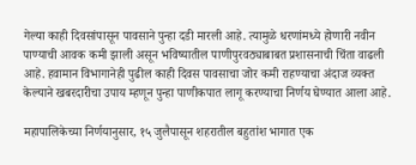गेल्या काही दिवसांपासून पावसाने पुन्हा दडी मारली आहे. त्यामुळे धरणांमध्ये होणारी नवीन पाण्याची आवक कमी झाली असून भविष्यातील पाणीपुरवठ्याबाबत प्रशासनाची चिंता वाढली आहे. हवामान विभागानेही पुढील काही दिवस पावसाचा जोर कमी राहण्याचा अंदाज व्यक्त केल्याने खबरदारीचा उपाय म्हणून पुन्हा पाणीकपात लागू करण्याचा निर्णय घेण्यात आला आहे.

महापालिकेच्या निर्णयानुसार, १५ जुलैपासून शहरातील बहुतांश भागात एक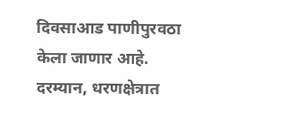दिवसाआड पाणीपुरवठा केला जाणार आहे. दरम्यान, धरणक्षेत्रात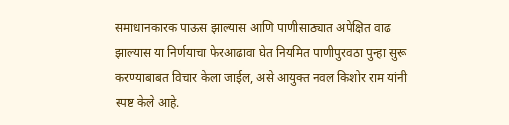समाधानकारक पाऊस झाल्यास आणि पाणीसाठ्यात अपेक्षित वाढ झाल्यास या निर्णयाचा फेरआढावा घेत नियमित पाणीपुरवठा पुन्हा सुरू करण्याबाबत विचार केला जाईल, असे आयुक्त नवल किशोर राम यांनी स्पष्ट केले आहे.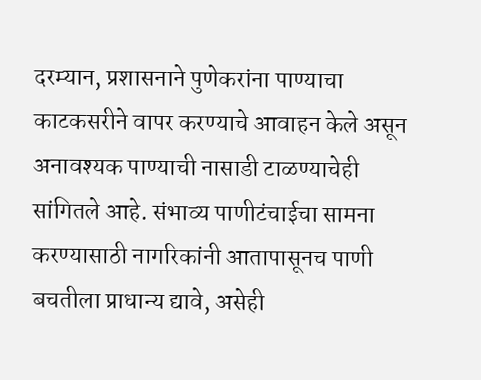दरम्यान, प्रशासनाने पुणेकरांना पाण्याचा काटकसरीने वापर करण्याचे आवाहन केले असून अनावश्यक पाण्याची नासाडी टाळण्याचेही सांगितले आहे. संभाव्य पाणीटंचाईचा सामना करण्यासाठी नागरिकांनी आतापासूनच पाणी बचतीला प्राधान्य द्यावे, असेही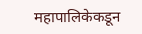महापालिकेकडून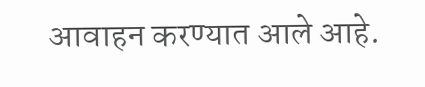आवाहन करण्यात आले आहे.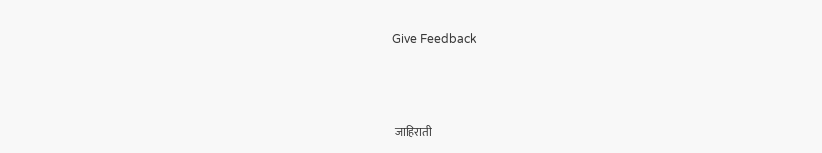Give Feedback



 जाहिराती